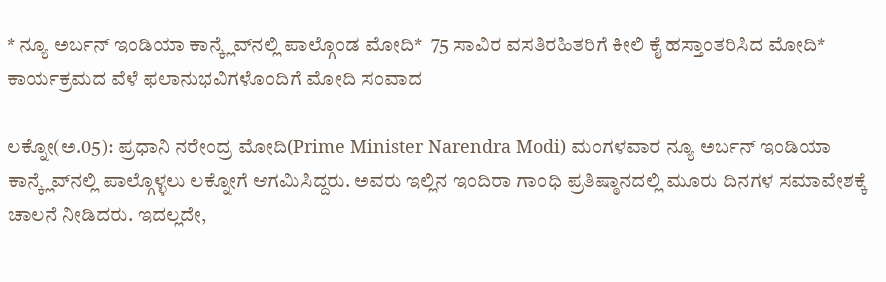* ನ್ಯೂ ಅರ್ಬನ್ ಇಂಡಿಯಾ ಕಾನ್ಕ್ಲೆವ್‌ನಲ್ಲಿ ಪಾಲ್ಗೊಂಡ ಮೋದಿ*  75 ಸಾವಿರ ವಸತಿರಹಿತರಿಗೆ ಕೀಲಿ ಕೈ ಹಸ್ತಾಂತರಿಸಿದ ಮೋದಿ* ಕಾರ್ಯಕ್ರಮದ ವೆಳೆ ಫಲಾನುಭವಿಗಳೊಂದಿಗೆ ಮೋದಿ ಸಂವಾದ

ಲಕ್ನೋ(ಅ.05): ಪ್ರಧಾನಿ ನರೇಂದ್ರ ಮೋದಿ(Prime Minister Narendra Modi) ಮಂಗಳವಾರ ನ್ಯೂ ಅರ್ಬನ್ ಇಂಡಿಯಾ ಕಾನ್ಕ್ಲೆವ್‌ನಲ್ಲಿ ಪಾಲ್ಗೊಳ್ಳಲು ಲಕ್ನೋಗೆ ಆಗಮಿಸಿದ್ದರು. ಅವರು ಇಲ್ಲಿನ ಇಂದಿರಾ ಗಾಂಧಿ ಪ್ರತಿಷ್ಠಾನದಲ್ಲಿ ಮೂರು ದಿನಗಳ ಸಮಾವೇಶಕ್ಕೆ ಚಾಲನೆ ನೀಡಿದರು. ಇದಲ್ಲದೇ,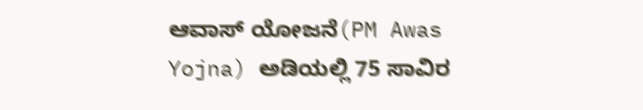ಆವಾಸ್ ಯೋಜನೆ(PM Awas Yojna) ಅಡಿಯಲ್ಲಿ 75 ಸಾವಿರ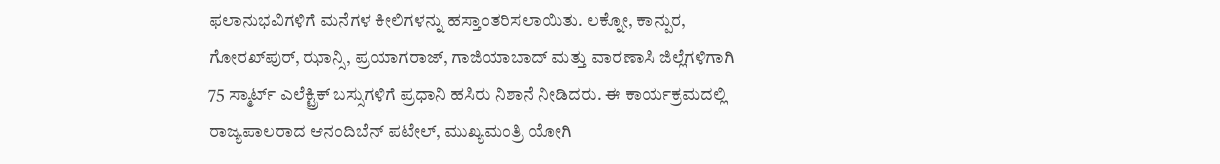ಫಲಾನುಭವಿಗಳಿಗೆ ಮನೆಗಳ ಕೀಲಿಗಳನ್ನು ಹಸ್ತಾಂತರಿಸಲಾಯಿತು. ಲಕ್ನೋ, ಕಾನ್ಪುರ, ಗೋರಖ್‌ಪುರ್, ಝಾನ್ಸಿ, ಪ್ರಯಾಗರಾಜ್, ಗಾಜಿಯಾಬಾದ್ ಮತ್ತು ವಾರಣಾಸಿ ಜಿಲ್ಲೆಗಳಿಗಾಗಿ 75 ಸ್ಮಾರ್ಟ್ ಎಲೆಕ್ಟ್ರಿಕ್ ಬಸ್ಸುಗಳಿಗೆ ಪ್ರಧಾನಿ ಹಸಿರು ನಿಶಾನೆ ನೀಡಿದರು. ಈ ಕಾರ್ಯಕ್ರಮದಲ್ಲಿ ರಾಜ್ಯಪಾಲರಾದ ಆನಂದಿಬೆನ್ ಪಟೇಲ್, ಮುಖ್ಯಮಂತ್ರಿ ಯೋಗಿ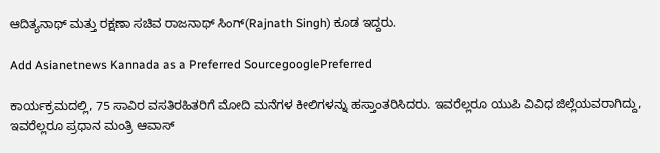ಆದಿತ್ಯನಾಥ್ ಮತ್ತು ರಕ್ಷಣಾ ಸಚಿವ ರಾಜನಾಥ್ ಸಿಂಗ್(Rajnath Singh) ಕೂಡ ಇದ್ದರು.

Add Asianetnews Kannada as a Preferred SourcegooglePreferred

ಕಾರ್ಯಕ್ರಮದಲ್ಲಿ, 75 ಸಾವಿರ ವಸತಿರಹಿತರಿಗೆ ಮೋದಿ ಮನೆಗಳ ಕೀಲಿಗಳನ್ನು ಹಸ್ತಾಂತರಿಸಿದರು. ಇವರೆಲ್ಲರೂ ಯುಪಿ ವಿವಿಧ ಜಿಲ್ಲೆಯವರಾಗಿದ್ದು, ಇವರೆಲ್ಲರೂ ಪ್ರಧಾನ ಮಂತ್ರಿ ಆವಾಸ್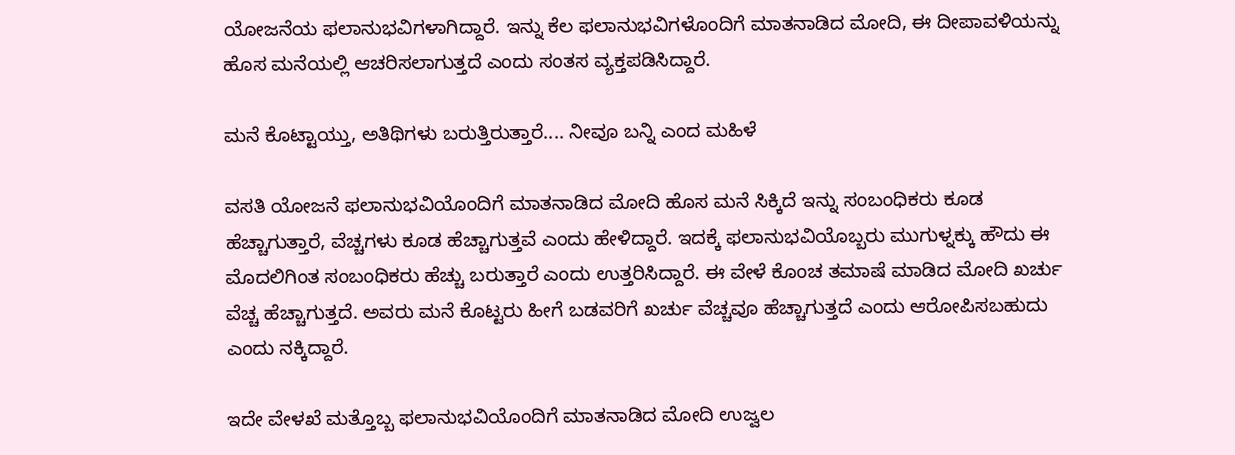ಯೋಜನೆಯ ಫಲಾನುಭವಿಗಳಾಗಿದ್ದಾರೆ. ಇನ್ನು ಕೆಲ ಫಲಾನುಭವಿಗಳೊಂದಿಗೆ ಮಾತನಾಡಿದ ಮೋದಿ, ಈ ದೀಪಾವಳಿಯನ್ನು ಹೊಸ ಮನೆಯಲ್ಲಿ ಆಚರಿಸಲಾಗುತ್ತದೆ ಎಂದು ಸಂತಸ ವ್ಯಕ್ತಪಡಿಸಿದ್ದಾರೆ.

ಮನೆ ಕೊಟ್ಟಾಯ್ತು, ಅತಿಥಿಗಳು ಬರುತ್ತಿರುತ್ತಾರೆ.... ನೀವೂ ಬನ್ನಿ ಎಂದ ಮಹಿಳೆ

ವಸತಿ ಯೋಜನೆ ಫಲಾನುಭವಿಯೊಂದಿಗೆ ಮಾತನಾಡಿದ ಮೋದಿ ಹೊಸ ಮನೆ ಸಿಕ್ಕಿದೆ ಇನ್ನು ಸಂಬಂಧಿಕರು ಕೂಡ ಹೆಚ್ಚಾಗುತ್ತಾರೆ, ವೆಚ್ಚಗಳು ಕೂಡ ಹೆಚ್ಚಾಗುತ್ತವೆ ಎಂದು ಹೇಳಿದ್ದಾರೆ. ಇದಕ್ಕೆ ಫಲಾನುಭವಿಯೊಬ್ಬರು ಮುಗುಳ್ನಕ್ಕು ಹೌದು ಈ ಮೊದಲಿಗಿಂತ ಸಂಬಂಧಿಕರು ಹೆಚ್ಚು ಬರುತ್ತಾರೆ ಎಂದು ಉತ್ತರಿಸಿದ್ದಾರೆ. ಈ ವೇಳೆ ಕೊಂಚ ತಮಾಷೆ ಮಾಡಿದ ಮೋದಿ ಖರ್ಚು ವೆಚ್ಚ ಹೆಚ್ಚಾಗುತ್ತದೆ. ಅವರು ಮನೆ ಕೊಟ್ಟರು ಹೀಗೆ ಬಡವರಿಗೆ ಖರ್ಚು ವೆಚ್ಚವೂ ಹೆಚ್ಚಾಗುತ್ತದೆ ಎಂದು ಆರೋಪಿಸಬಹುದು ಎಂದು ನಕ್ಕಿದ್ದಾರೆ.

ಇದೇ ವೇಳಖೆ ಮತ್ತೊಬ್ಬ ಫಲಾನುಭವಿಯೊಂದಿಗೆ ಮಾತನಾಡಿದ ಮೋದಿ ಉಜ್ವಲ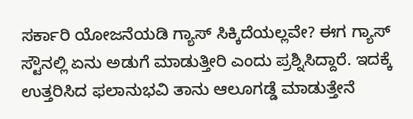ಸರ್ಕಾರಿ ಯೋಜನೆಯಡಿ ಗ್ಯಾಸ್ ಸಿಕ್ಕಿದೆಯಲ್ಲವೇ? ಈಗ ಗ್ಯಾಸ್ ಸ್ಟೌನಲ್ಲಿ ಏನು ಅಡುಗೆ ಮಾಡುತ್ತೀರಿ ಎಂದು ಪ್ರಶ್ನಿಸಿದ್ದಾರೆ. ಇದಕ್ಕೆ ಉತ್ತರಿಸಿದ ಫಲಾನುಭವಿ ತಾನು ಆಲೂಗಡ್ಡೆ ಮಾಡುತ್ತೇನೆ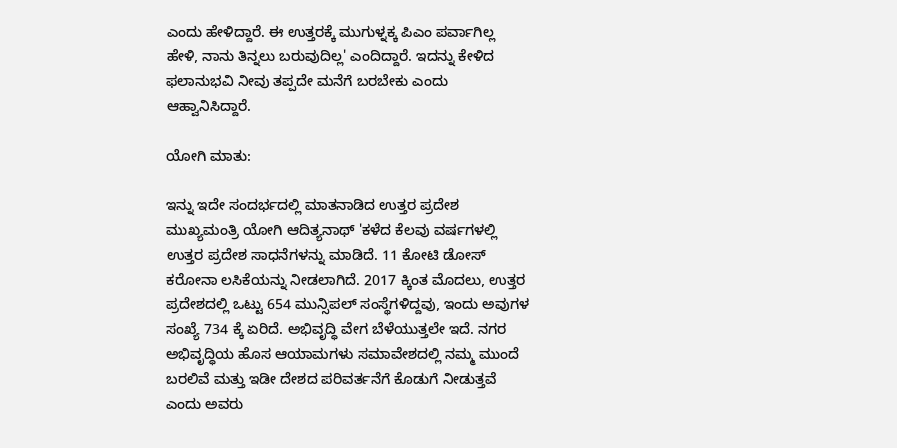ಎಂದು ಹೇಳಿದ್ದಾರೆ. ಈ ಉತ್ತರಕ್ಕೆ ಮುಗುಳ್ನಕ್ಕ ಪಿಎಂ ಪರ್ವಾಗಿಲ್ಲ ಹೇಳಿ, ನಾನು ತಿನ್ನಲು ಬರುವುದಿಲ್ಲ' ಎಂದಿದ್ದಾರೆ. ಇದನ್ನು ಕೇಳಿದ ಫಲಾನುಭವಿ ನೀವು ತಪ್ಪದೇ ಮನೆಗೆ ಬರಬೇಕು ಎಂದು ಆಹ್ವಾನಿಸಿದ್ದಾರೆ.

ಯೋಗಿ ಮಾತು:

ಇನ್ನು ಇದೇ ಸಂದರ್ಭದಲ್ಲಿ ಮಾತನಾಡಿದ ಉತ್ತರ ಪ್ರದೇಶ ಮುಖ್ಯಮಂತ್ರಿ ಯೋಗಿ ಆದಿತ್ಯನಾಥ್ 'ಕಳೆದ ಕೆಲವು ವರ್ಷಗಳಲ್ಲಿ ಉತ್ತರ ಪ್ರದೇಶ ಸಾಧನೆಗಳನ್ನು ಮಾಡಿದೆ. 11 ಕೋಟಿ ಡೋಸ್ ಕರೋನಾ ಲಸಿಕೆಯನ್ನು ನೀಡಲಾಗಿದೆ. 2017 ಕ್ಕಿಂತ ಮೊದಲು, ಉತ್ತರ ಪ್ರದೇಶದಲ್ಲಿ ಒಟ್ಟು 654 ಮುನ್ಸಿಪಲ್ ಸಂಸ್ಥೆಗಳಿದ್ದವು, ಇಂದು ಅವುಗಳ ಸಂಖ್ಯೆ 734 ಕ್ಕೆ ಏರಿದೆ. ಅಭಿವೃದ್ಧಿ ವೇಗ ಬೆಳೆಯುತ್ತಲೇ ಇದೆ. ನಗರ ಅಭಿವೃದ್ಧಿಯ ಹೊಸ ಆಯಾಮಗಳು ಸಮಾವೇಶದಲ್ಲಿ ನಮ್ಮ ಮುಂದೆ ಬರಲಿವೆ ಮತ್ತು ಇಡೀ ದೇಶದ ಪರಿವರ್ತನೆಗೆ ಕೊಡುಗೆ ನೀಡುತ್ತವೆ ಎಂದು ಅವರು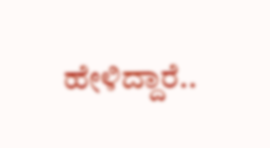ಹೇಳಿದ್ದಾರೆ..